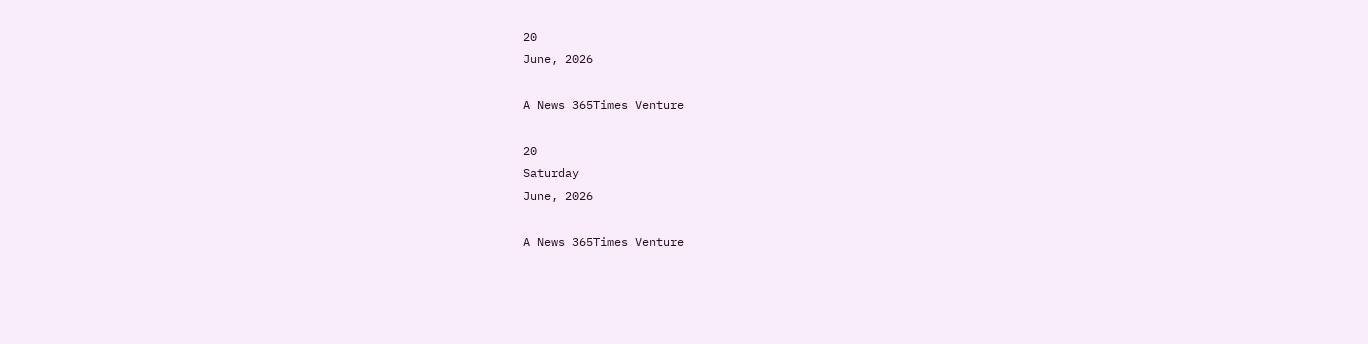20
June, 2026

A News 365Times Venture

20
Saturday
June, 2026

A News 365Times Venture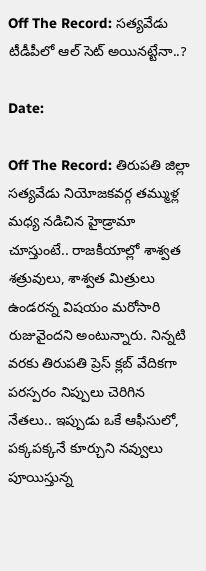Off The Record: సత్యవేడు టీడీపీలో ఆల్ సెట్ అయినట్టేనా..?

Date:

Off The Record: తిరుపతి జిల్లా సత్యవేడు నియోజకవర్గ తమ్ముళ్ల మధ్య నడిచిన హైడ్రామా చూస్తుంటే.. రాజకీయాల్లో శాశ్వత శత్రువులు, శాశ్వత మిత్రులు ఉండరన్న విషయం మరోసారి రుజువైందని అంటున్నారు. నిన్నటి వరకు తిరుపతి ప్రెస్ క్లబ్ వేదికగా పరస్పరం నిప్పులు చెరిగిన నేతలు.. ఇప్పుడు ఒకే ఆఫీసులో, పక్కపక్కనే కూర్చుని నవ్వులు పూయిస్తున్న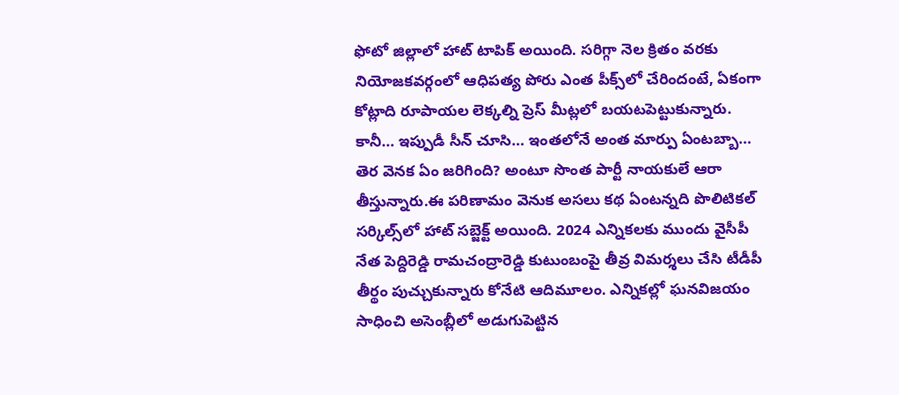ఫోటో జిల్లాలో హాట్ టాపిక్ అయింది. సరిగ్గా నెల క్రితం వరకు నియోజకవర్గంలో ఆధిపత్య పోరు ఎంత పీక్స్‌లో చేరిందంటే, ఏకంగా కోట్లాది రూపాయల లెక్కల్ని ప్రెస్ మీట్లలో బయటపెట్టుకున్నారు. కానీ… ఇప్పుడీ సీన్‌ చూసి… ఇంతలోనే అంత మార్పు ఏంటబ్బా… తెర వెనక ఏం జరిగింది? అంటూ సొంత పార్టీ నాయకులే ఆరా తీస్తున్నారు.ఈ పరిణామం వెనుక అసలు కథ ఏంటన్నది పొలిటికల్ సర్కిల్స్‌లో హాట్‌ సబ్జెక్ట్ అయింది. 2024 ఎన్నికలకు ముందు వైసీపీ నేత పెద్దిరెడ్డి రామచంద్రారెడ్డి కుటుంబంపై తీవ్ర విమర్శలు చేసి టీడీపీ తీర్థం పుచ్చుకున్నారు కోనేటి ఆదిమూలం. ఎన్నికల్లో ఘనవిజయం సాధించి అసెంబ్లీలో అడుగుపెట్టిన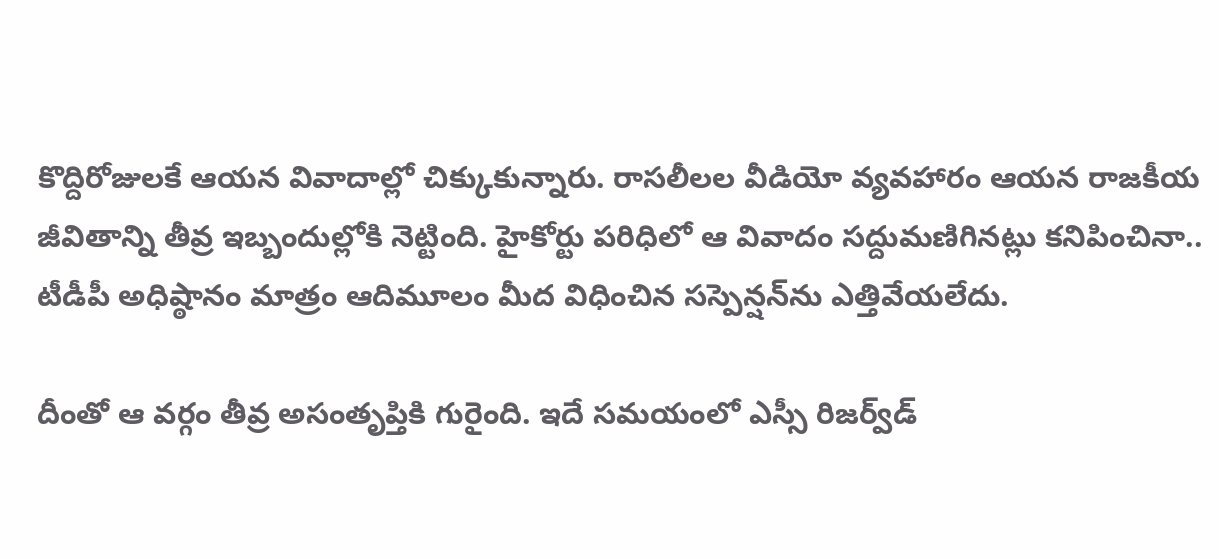కొద్దిరోజులకే ఆయన వివాదాల్లో చిక్కుకున్నారు. రాసలీలల వీడియో వ్యవహారం ఆయన రాజకీయ జీవితాన్ని తీవ్ర ఇబ్బందుల్లోకి నెట్టింది. హైకోర్టు పరిధిలో ఆ వివాదం సద్దుమణిగినట్లు కనిపించినా.. టీడీపీ అధిష్ఠానం మాత్రం ఆదిమూలం మీద విధించిన సస్పెన్షన్‌ను ఎత్తివేయలేదు.

దీంతో ఆ వర్గం తీవ్ర అసంతృప్తికి గురైంది. ఇదే సమయంలో ఎస్సీ రిజర్వ్‌డ్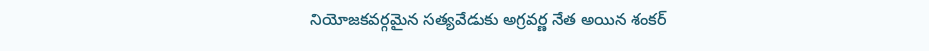నియోజకవర్గమైన సత్యవేడుకు అగ్రవర్ణ నేత అయిన శంకర్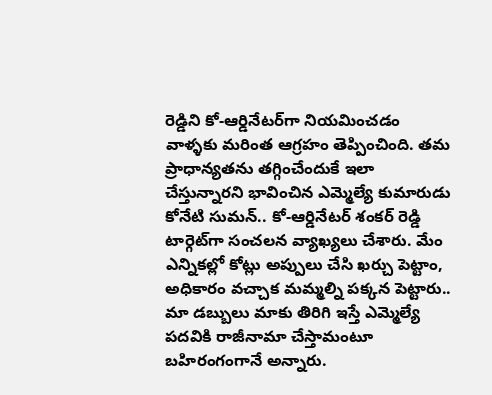రెడ్డిని కో-ఆర్డినేటర్‌గా నియమించడం
వాళ్ళకు మరింత ఆగ్రహం తెప్పించింది. తమ ప్రాధాన్యతను తగ్గించేందుకే ఇలా చేస్తున్నారని భావించిన ఎమ్మెల్యే కుమారుడు కోనేటి సుమన్.. కో-ఆర్డినేటర్ శంకర్ రెడ్డి టార్గెట్‌గా సంచలన వ్యాఖ్యలు చేశారు. మేం ఎన్నికల్లో కోట్లు అప్పులు చేసి ఖర్చు పెట్టాం, అధికారం వచ్చాక మమ్మల్ని పక్కన పెట్టారు.. మా డబ్బులు మాకు తిరిగి ఇస్తే ఎమ్మెల్యే పదవికి రాజీనామా చేస్తామంటూ బహిరంగంగానే అన్నారు.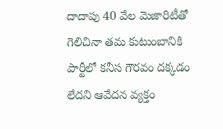దాదాపు 40 వేల మెజారిటీతో గెలిచినా తమ కుటుంబానికి పార్టీలో కనీస గౌరవం దక్కడం లేదని ఆవేదన వ్యక్తం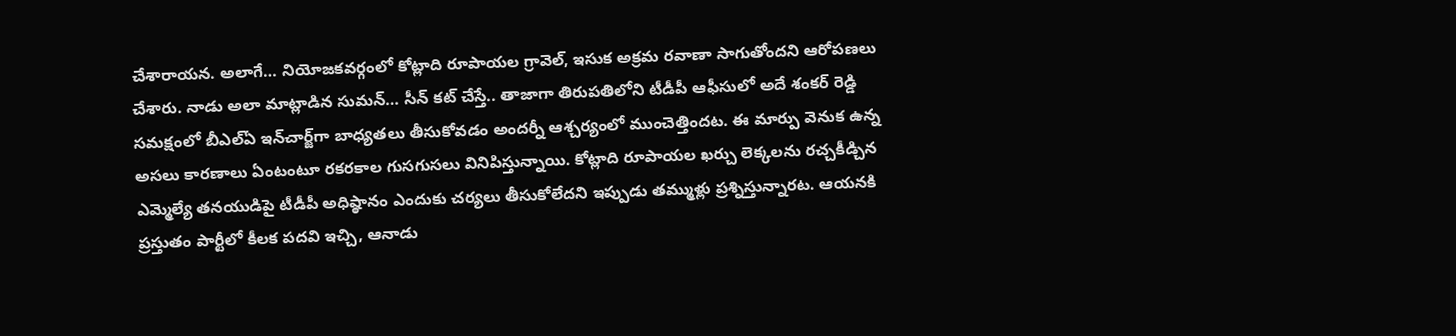చేశారాయన. అలాగే… నియోజకవర్గంలో కోట్లాది రూపాయల గ్రావెల్, ఇసుక అక్రమ రవాణా సాగుతోందని ఆరోపణలు చేశారు. నాడు అలా మాట్లాడిన సుమన్… సీన్ కట్ చేస్తే.. తాజాగా తిరుపతిలోని టీడీపీ ఆఫీసులో అదే శంకర్ రెడ్డి సమక్షంలో బీఎల్ఏ ఇన్‌చార్జ్‌గా బాధ్యతలు తీసుకోవడం అందర్నీ ఆశ్చర్యంలో ముంచెత్తిందట. ఈ మార్పు వెనుక ఉన్న అసలు కారణాలు ఏంటంటూ రకరకాల గుసగుసలు వినిపిస్తున్నాయి. కోట్లాది రూపాయల ఖర్చు లెక్కలను రచ్చకీడ్చిన ఎమ్మెల్యే తనయుడిపై టీడీపీ అధిష్ఠానం ఎందుకు చర్యలు తీసుకోలేదని ఇప్పుడు తమ్ముళ్లు ప్రశ్నిస్తున్నారట. ఆయనకి ప్రస్తుతం పార్టీలో కీలక పదవి ఇచ్చి, ఆనాడు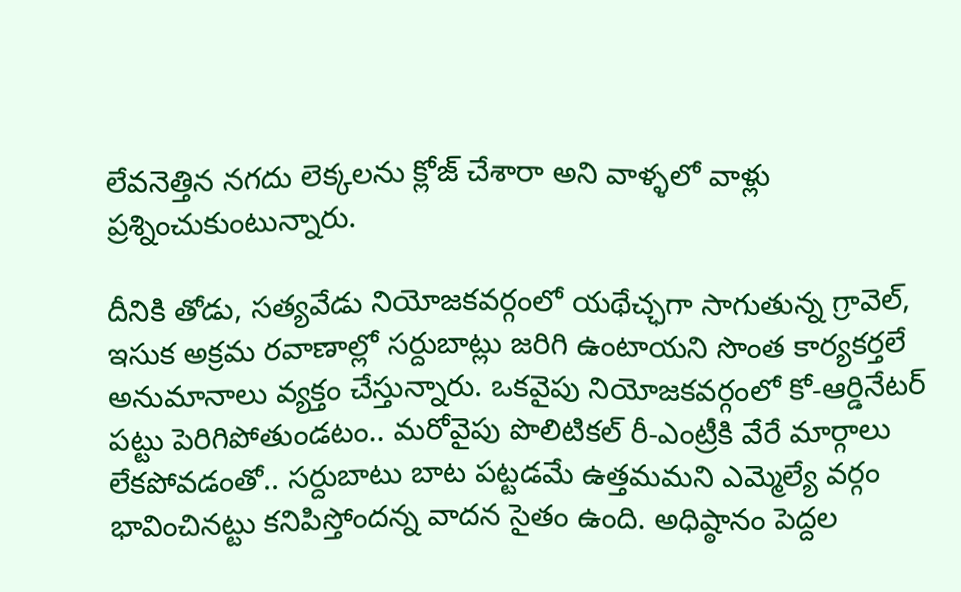లేవనెత్తిన నగదు లెక్కలను క్లోజ్ చేశారా అని వాళ్ళలో వాళ్లు ప్రశ్నించుకుంటున్నారు.

దీనికి తోడు, సత్యవేడు నియోజకవర్గంలో యథేచ్ఛగా సాగుతున్న గ్రావెల్, ఇసుక అక్రమ రవాణాల్లో సర్దుబాట్లు జరిగి ఉంటాయని సొంత కార్యకర్తలే అనుమానాలు వ్యక్తం చేస్తున్నారు. ఒకవైపు నియోజకవర్గంలో కో-ఆర్డినేటర్ పట్టు పెరిగిపోతుండటం.. మరోవైపు పొలిటికల్ రీ-ఎంట్రీకి వేరే మార్గాలు లేకపోవడంతో.. సర్దుబాటు బాట పట్టడమే ఉత్తమమని ఎమ్మెల్యే వర్గం భావించినట్టు కనిపిస్తోందన్న వాదన సైతం ఉంది. అధిష్ఠానం పెద్దల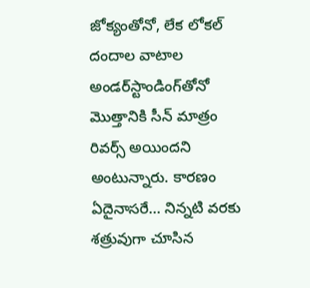జోక్యంతోనో, లేక లోకల్ దందాల వాటాల అండర్‌స్టాండింగ్‌తోనో మొత్తానికి సీన్ మాత్రం రివర్స్ అయిందని అంటున్నారు. కారణం ఏదైనాసరే… నిన్నటి వరకు శత్రువుగా చూసిన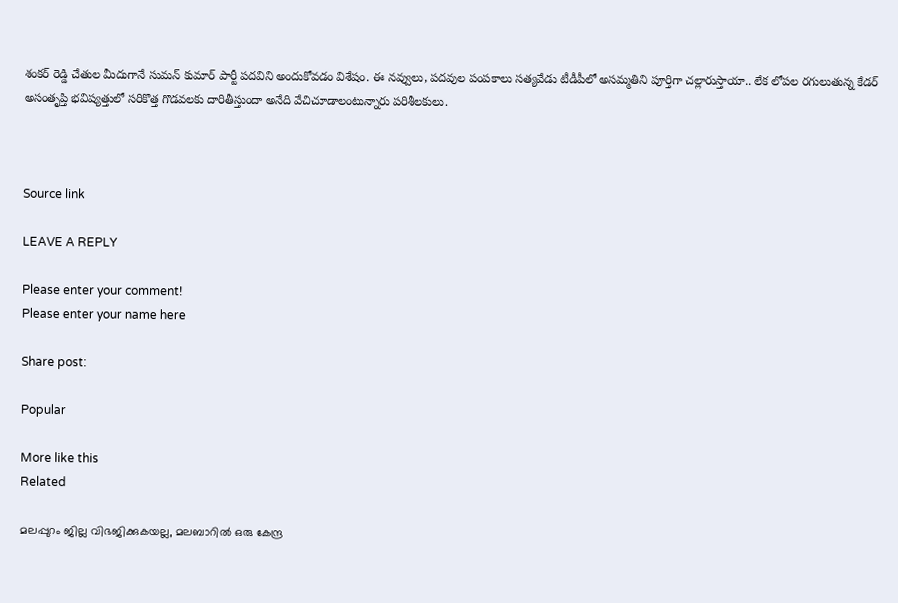శంకర్ రెడ్డి చేతుల మీదుగానే సుమన్ కుమార్ పార్టీ పదవిని అందుకోవడం విశేషం. ఈ నవ్వులు, పదవుల పంపకాలు సత్యవేడు టీడీపీలో అసమ్మతిని పూర్తిగా చల్లారుస్తాయా.. లేక లోపల రగులుతున్న కేడర్ అసంతృప్తి భవిష్యత్తులో సరికొత్త గొడవలకు దారితీస్తుందా అనేది వేచిచూడాలంటున్నారు పరిశీలకులు.



Source link

LEAVE A REPLY

Please enter your comment!
Please enter your name here

Share post:

Popular

More like this
Related

മലപ്പുറം ജില്ല വിഭജിക്കുകയല്ല, മലബാറില്‍ ഒരു കേന്ദ്ര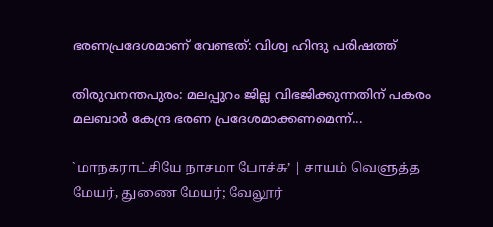ഭരണപ്രദേശമാണ് വേണ്ടത്: വിശ്വ ഹിന്ദു പരിഷത്ത്

തിരുവനന്തപുരം: മലപ്പുറം ജില്ല വിഭജിക്കുന്നതിന് പകരം മലബാര്‍ കേന്ദ്ര ഭരണ പ്രദേശമാക്കണമെന്ന്...

`மாநகராட்சியே நாசமா போச்சு’ | சாயம் வெளுத்த மேயர், துணை மேயர்; வேலூர்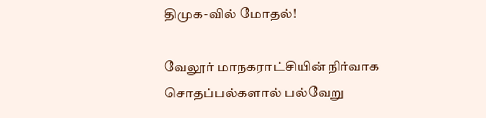திமுக-வில் மோதல்!

வேலூர் மாநகராட்சியின் நிர்வாக சொதப்பல்களால் பல்வேறு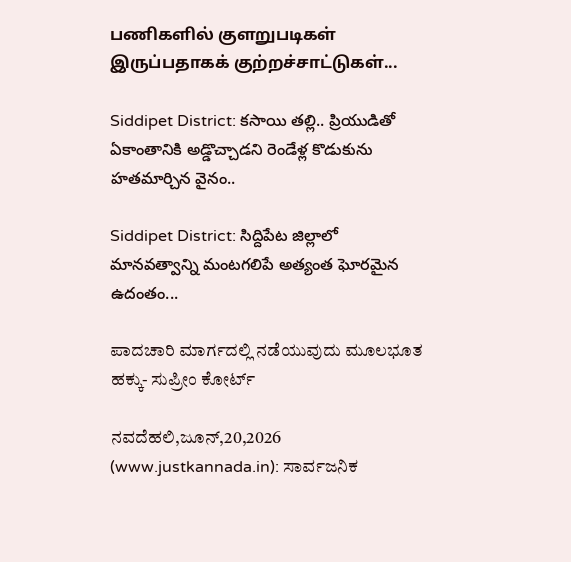பணிகளில் குளறுபடிகள் இருப்பதாகக் குற்றச்சாட்டுகள்...

Siddipet District: కసాయి తల్లి.. ప్రియుడితో ఏకాంతానికి అడ్డొచ్చాడని రెండేళ్ల కొడుకును హతమార్చిన వైనం..

Siddipet District: సిద్దిపేట జిల్లాలో మానవత్వాన్ని మంటగలిపే అత్యంత ఘోరమైన ఉదంతం...

ಪಾದಚಾರಿ ಮಾರ್ಗದಲ್ಲಿ ನಡೆಯುವುದು ಮೂಲಭೂತ ಹಕ್ಕು- ಸುಪ್ರೀಂ ಕೋರ್ಟ್

ನವದೆಹಲಿ,ಜೂನ್,20,2026 (www.justkannada.in): ಸಾರ್ವಜನಿಕ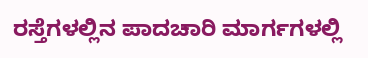ರಸ್ತೆಗಳಲ್ಲಿನ ಪಾದಚಾರಿ ಮಾರ್ಗಗಳಲ್ಲಿ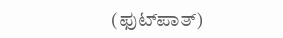(ಫುಟ್‌ಪಾತ್‌)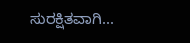ಸುರಕ್ಷಿತವಾಗಿ...